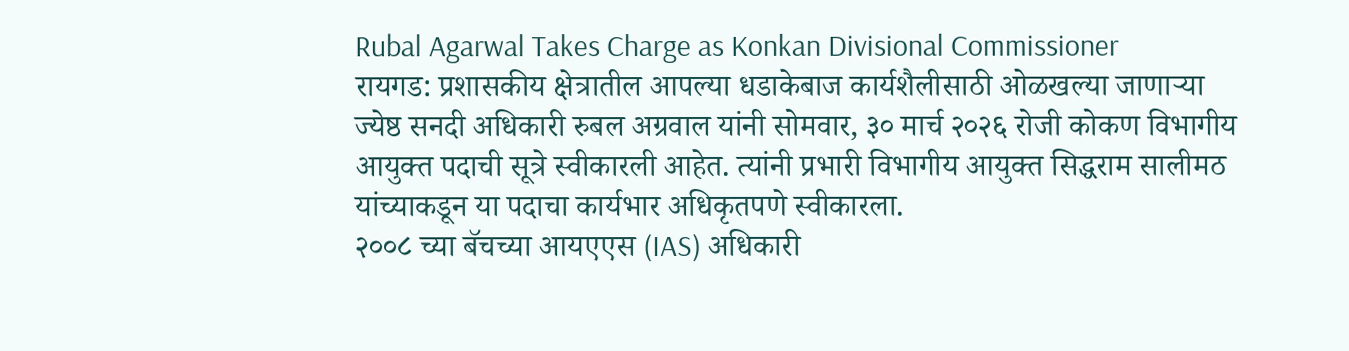Rubal Agarwal Takes Charge as Konkan Divisional Commissioner
रायगड: प्रशासकीय क्षेत्रातील आपल्या धडाकेबाज कार्यशैलीसाठी ओळखल्या जाणाऱ्या ज्येष्ठ सनदी अधिकारी रुबल अग्रवाल यांनी सोमवार, ३० मार्च २०२६ रोजी कोकण विभागीय आयुक्त पदाची सूत्रे स्वीकारली आहेत. त्यांनी प्रभारी विभागीय आयुक्त सिद्धराम सालीमठ यांच्याकडून या पदाचा कार्यभार अधिकृतपणे स्वीकारला.
२००८ च्या बॅचच्या आयएएस (IAS) अधिकारी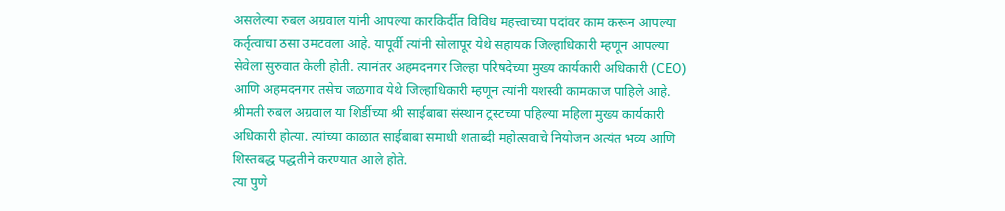असलेल्या रुबल अग्रवाल यांनी आपल्या कारकिर्दीत विविध महत्त्वाच्या पदांवर काम करून आपल्या कर्तृत्वाचा ठसा उमटवला आहे. यापूर्वी त्यांनी सोलापूर येथे सहायक जिल्हाधिकारी म्हणून आपल्या सेवेला सुरुवात केली होती. त्यानंतर अहमदनगर जिल्हा परिषदेच्या मुख्य कार्यकारी अधिकारी (CEO) आणि अहमदनगर तसेच जळगाव येथे जिल्हाधिकारी म्हणून त्यांनी यशस्वी कामकाज पाहिले आहे.
श्रीमती रुबल अग्रवाल या शिर्डीच्या श्री साईबाबा संस्थान ट्रस्टच्या पहिल्या महिला मुख्य कार्यकारी अधिकारी होत्या. त्यांच्या काळात साईबाबा समाधी शताब्दी महोत्सवाचे नियोजन अत्यंत भव्य आणि शिस्तबद्ध पद्धतीने करण्यात आले होते.
त्या पुणे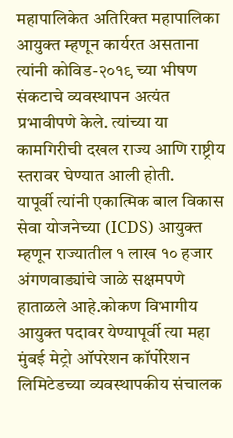महापालिकेत अतिरिक्त महापालिका आयुक्त म्हणून कार्यरत असताना त्यांनी कोविड-२०१९ च्या भीषण संकटाचे व्यवस्थापन अत्यंत प्रभावीपणे केले. त्यांच्या या कामगिरीची दखल राज्य आणि राष्ट्रीय स्तरावर घेण्यात आली होती.
यापूर्वी त्यांनी एकात्मिक बाल विकास सेवा योजनेच्या (ICDS) आयुक्त म्हणून राज्यातील १ लाख १० हजार अंगणवाड्यांचे जाळे सक्षमपणे हाताळले आहे.कोकण विभागीय आयुक्त पदावर येण्यापूर्वी त्या महा मुंबई मेट्रो ऑपरेशन कॉर्पोरेशन लिमिटेडच्या व्यवस्थापकीय संचालक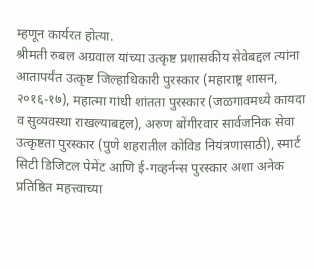म्हणून कार्यरत होत्या.
श्रीमती रुबल अग्रवाल यांच्या उत्कृष्ट प्रशासकीय सेवेबद्दल त्यांना आतापर्यंत उत्कृष्ट जिल्हाधिकारी पुरस्कार (महाराष्ट्र शासन, २०१६-१७), महात्मा गांधी शांतता पुरस्कार (जळगावमध्ये कायदा व सुव्यवस्था राखल्याबद्दल), अरुण बोंगीरवार सार्वजनिक सेवा उत्कृष्टता पुरस्कार (पुणे शहरातील कोविड नियंत्रणासाठी), स्मार्ट सिटी डिजिटल पेमेंट आणि ई-गव्हर्नन्स पुरस्कार अशा अनेक प्रतिष्ठित महत्त्वाच्या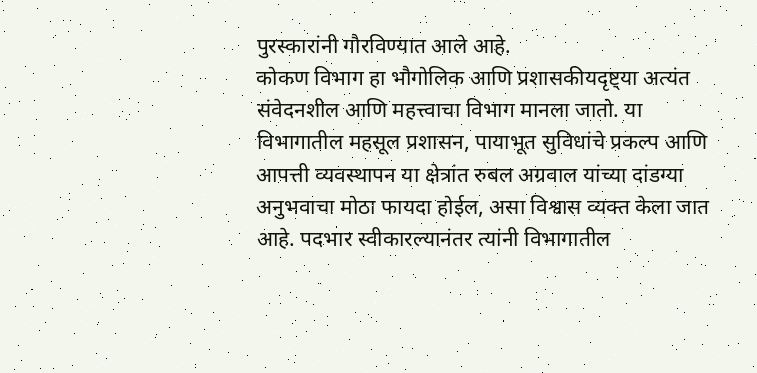पुरस्कारांनी गौरविण्यात आले आहे.
कोकण विभाग हा भौगोलिक आणि प्रशासकीयदृष्ट्या अत्यंत संवेदनशील आणि महत्त्वाचा विभाग मानला जातो. या विभागातील महसूल प्रशासन, पायाभूत सुविधांचे प्रकल्प आणि आपत्ती व्यवस्थापन या क्षेत्रांत रुबल अग्रवाल यांच्या दांडग्या अनुभवाचा मोठा फायदा होईल, असा विश्वास व्यक्त केला जात आहे. पदभार स्वीकारल्यानंतर त्यांनी विभागातील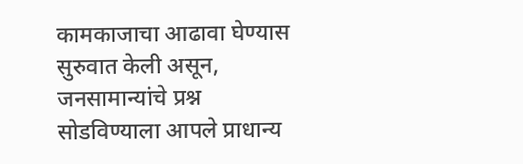कामकाजाचा आढावा घेण्यास सुरुवात केली असून, जनसामान्यांचे प्रश्न सोडविण्याला आपले प्राधान्य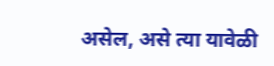असेल, असे त्या यावेळी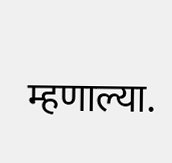म्हणाल्या.